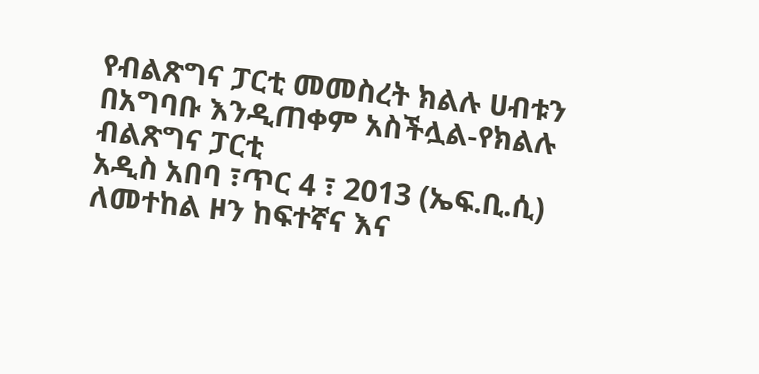የብልጽግና ፓርቲ መመስረት ክልሉ ሀብቱን በአግባቡ እንዲጠቀም አስችሏል-የክልሉ ብልጽግና ፓርቲ
አዲስ አበባ ፣ጥር 4 ፣ 2013 (ኤፍ.ቢ.ሲ) ለመተከል ዞን ከፍተኛና እና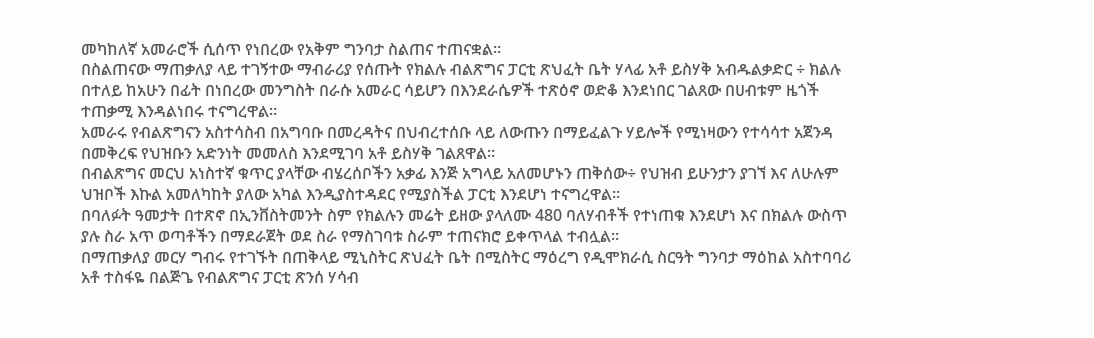መካከለኛ አመራሮች ሲሰጥ የነበረው የአቅም ግንባታ ስልጠና ተጠናቋል።
በስልጠናው ማጠቃለያ ላይ ተገኝተው ማብራሪያ የሰጡት የክልሉ ብልጽግና ፓርቲ ጽህፈት ቤት ሃላፊ አቶ ይስሃቅ አብዱልቃድር ÷ ክልሉ በተለይ ከአሁን በፊት በነበረው መንግስት በራሱ አመራር ሳይሆን በእንደራሴዎች ተጽዕኖ ወድቆ እንደነበር ገልጸው በሀብቱም ዜጎች ተጠቃሚ እንዳልነበሩ ተናግረዋል።
አመራሩ የብልጽግናን አስተሳስብ በአግባቡ በመረዳትና በህብረተሰቡ ላይ ለውጡን በማይፈልጉ ሃይሎች የሚነዛውን የተሳሳተ አጀንዳ በመቅረፍ የህዝቡን አድንነት መመለስ እንደሚገባ አቶ ይስሃቅ ገልጸዋል።
በብልጽግና መርህ አነስተኛ ቁጥር ያላቸው ብሄረሰቦችን አቃፊ እንጅ አግላይ አለመሆኑን ጠቅሰው÷ የህዝብ ይሁንታን ያገኘ እና ለሁሉም ህዝቦች እኩል አመለካከት ያለው አካል እንዲያስተዳደር የሚያስችል ፓርቲ እንደሆነ ተናግረዋል።
በባለፉት ዓመታት በተጽኖ በኢንቨስትመንት ስም የክልሉን መሬት ይዘው ያላለሙ 480 ባለሃብቶች የተነጠቁ እንደሆነ እና በክልሉ ውስጥ ያሉ ስራ አጥ ወጣቶችን በማደራጀት ወደ ስራ የማስገባቱ ስራም ተጠናክሮ ይቀጥላል ተብሏል።
በማጠቃለያ መርሃ ግብሩ የተገኙት በጠቅላይ ሚኒስትር ጽህፈት ቤት በሚስትር ማዕረግ የዲሞክራሲ ስርዓት ግንባታ ማዕከል አስተባባሪ አቶ ተስፋዬ በልጅጌ የብልጽግና ፓርቲ ጽንሰ ሃሳብ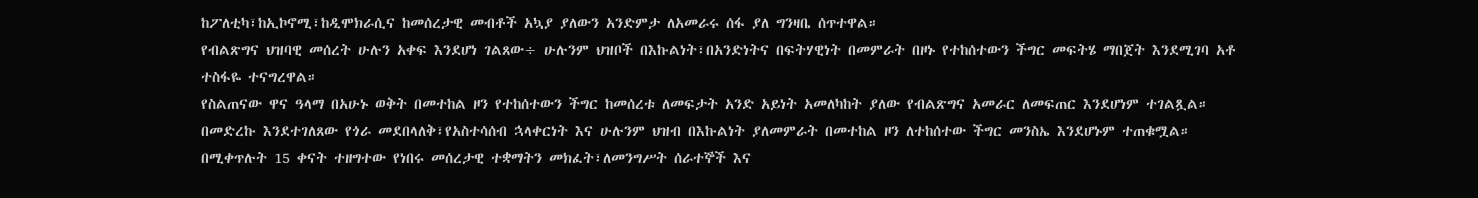ከፖለቲካ፣ከኢኮኖሚ፣ከዲሞክራሲና ከመሰረታዊ መብቶች አኳያ ያለውን አንድምታ ለአመራሩ ሰፋ ያለ ግንዛቤ ሰጥተዋል።
የብልጽግና ህዝባዊ መሰረት ሁሉን አቀፍ እንደሆነ ገልጸው÷ ሁሉንም ህዝቦች በእኩልነት፣በአንድነትና በፍትሃዊነት በመምራት በዞኑ የተከሰተውን ችግር መፍትሄ ማበጀት እንደሚገባ አቶ ተስፋዬ ተናግረዋል።
የስልጠናው ዋና ዓላማ በአሁኑ ወቅት በመተከል ዞን የተከሰተውን ችግር ከመሰረቱ ለመፍታት አንድ አይነት አመለካከት ያለው የብልጽግና አመራር ለመፍጠር እንደሆነም ተገልጿል።
በመድረኩ እንደተገለጸው የጎራ መደበላለቅ፣የአስተሳሰብ ኋላቀርነት እና ሁሉንም ህዝብ በእኩልነት ያለመምራት በመተከል ዞን ለተከሰተው ችግር መንስኤ እንደሆኑም ተጠቁሟል።
በሚቀጥሉት 15 ቀናት ተዘግተው የነበሩ መሰረታዊ ተቋማትን መክፈት፣ለመንግሥት ሰራተኞች እና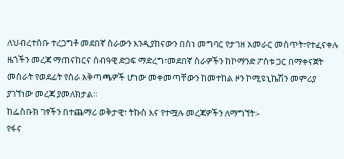ለህብረተሰቡ ተረጋግቶ መደበኛ ስራውን እንዲያከናውን በስነ መግባር የታገዘ አመራር መስጥት፣የተፈናቀሉ ዜጎችን መረጃ ማጠናከርና ሰብዓዊ ድጋፍ ማድረግ፣መደበኛ ስራዎችን ከኮማንድ ፖስቱ ጋር በማቀናጀት መስራት የወደፊት የስራ አቅጣጫዎች ሆነው መቀመጣቸውን ከመተከል ዞን ኮሚዩኒኬሽን መምሪያ ያገኘነው መረጃ ያመለክታል።
ከፌስቡክ ገፃችን በተጨማሪ ወቅታዊ፣ ትኩስ እና የተሟሉ መረጃዎችን ለማግኘት፡-
የፋና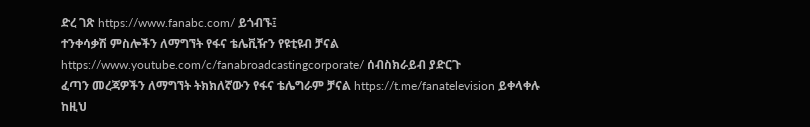ድረ ገጽ https://www.fanabc.com/ ይጎብኙ፤
ተንቀሳቃሽ ምስሎችን ለማግኘት የፋና ቴሌቪዥን የዩቲዩብ ቻናል https://www.youtube.com/c/fanabroadcastingcorporate/ ሰብስክራይብ ያድርጉ
ፈጣን መረጃዎችን ለማግኘት ትክክለኛውን የፋና ቴሌግራም ቻናል https://t.me/fanatelevision ይቀላቀሉ
ከዚህ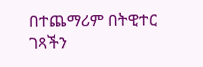በተጨማሪም በትዊተር ገጻችን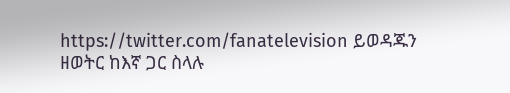https://twitter.com/fanatelevision ይወዳጁን
ዘወትር ከእኛ ጋር ስላሉ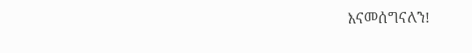እናመሰግናለን!